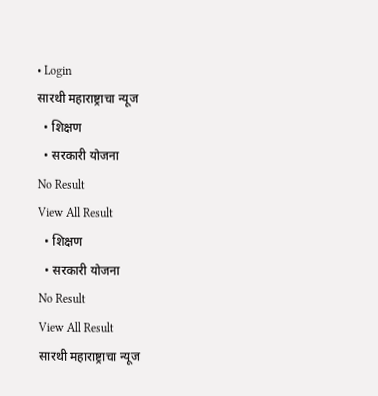• Login
सारथी महाराष्ट्राचा न्यूज
  • शिक्षण
  • सरकारी योजना
No Result
View All Result
  • शिक्षण
  • सरकारी योजना
No Result
View All Result
सारथी महाराष्ट्राचा न्यूज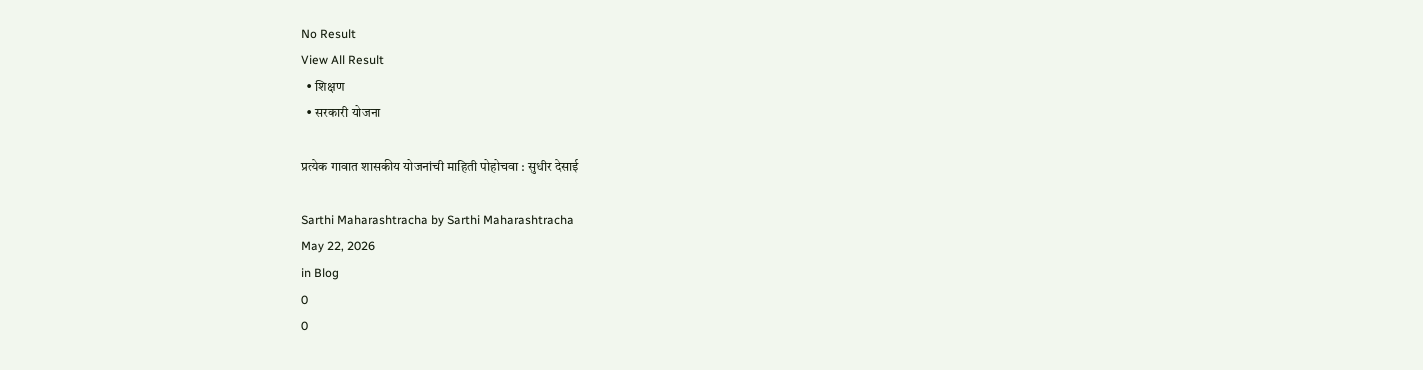No Result
View All Result
  • शिक्षण
  • सरकारी योजना

प्रत्येक गावात शासकीय योजनांची माहिती पोहोचवा : सुधीर देसाई

Sarthi Maharashtracha by Sarthi Maharashtracha
May 22, 2026
in Blog
0
0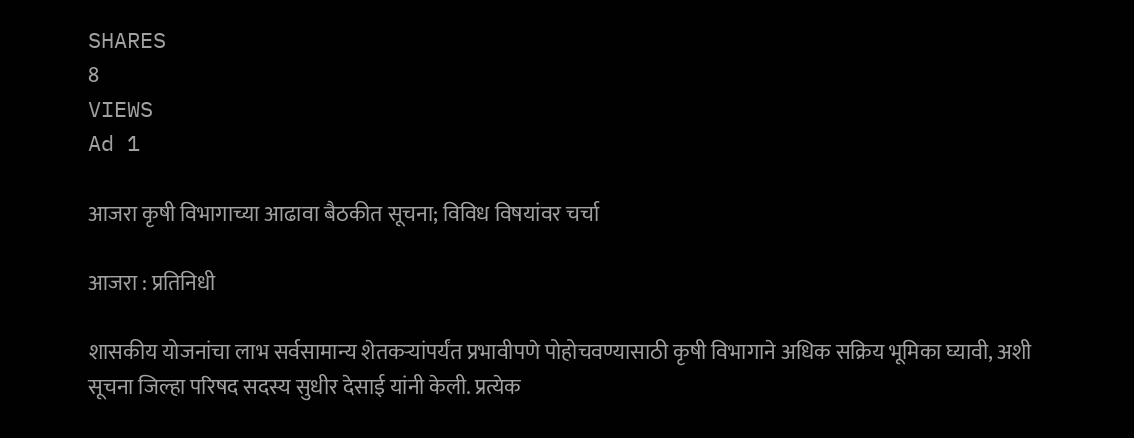SHARES
8
VIEWS
Ad 1

आजरा कृषी विभागाच्या आढावा बैठकीत सूचना; विविध विषयांवर चर्चा

आजरा : प्रतिनिधी

शासकीय योजनांचा लाभ सर्वसामान्य शेतकऱ्यांपर्यंत प्रभावीपणे पोहोचवण्यासाठी कृषी विभागाने अधिक सक्रिय भूमिका घ्यावी, अशी सूचना जिल्हा परिषद सदस्य सुधीर देसाई यांनी केली. प्रत्येक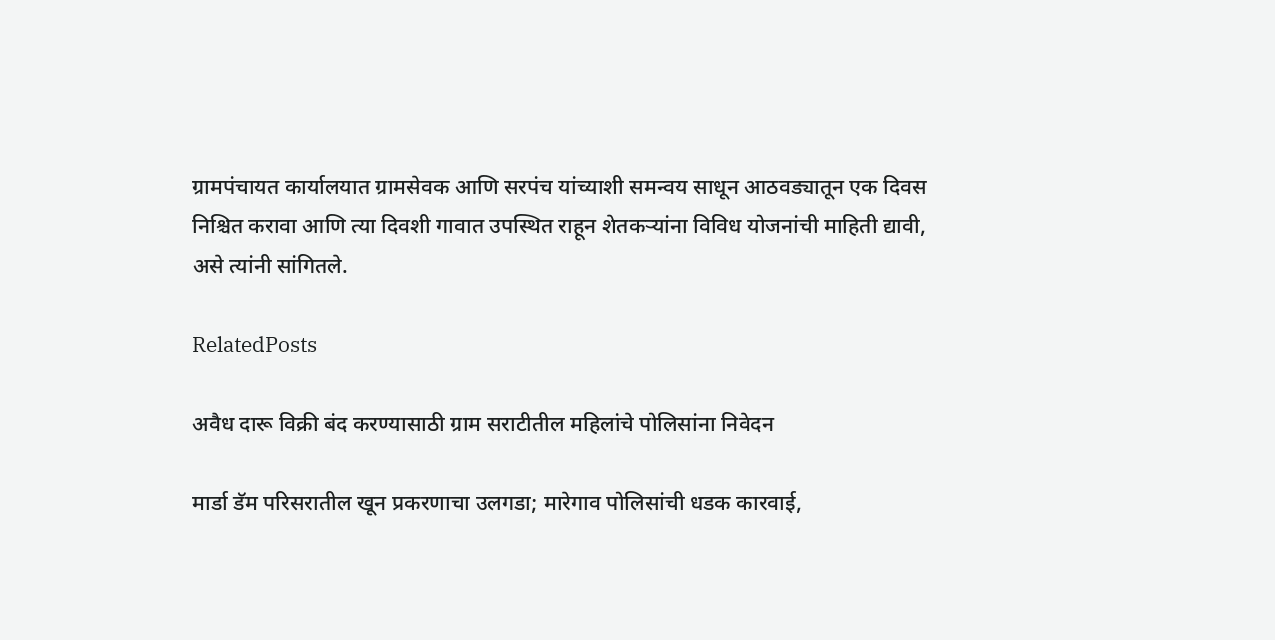ग्रामपंचायत कार्यालयात ग्रामसेवक आणि सरपंच यांच्याशी समन्वय साधून आठवड्यातून एक दिवस निश्चित करावा आणि त्या दिवशी गावात उपस्थित राहून शेतकऱ्यांना विविध योजनांची माहिती द्यावी, असे त्यांनी सांगितले.

RelatedPosts

अवैध दारू विक्री बंद करण्यासाठी ग्राम सराटीतील महिलांचे पोलिसांना निवेदन

मार्डा डॅम परिसरातील खून प्रकरणाचा उलगडा; मारेगाव पोलिसांची धडक कारवाई,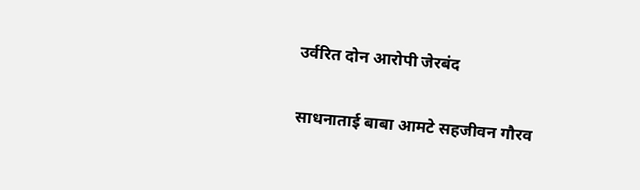उर्वरित दोन आरोपी जेरबंद

साधनाताई बाबा आमटे सहजीवन गौरव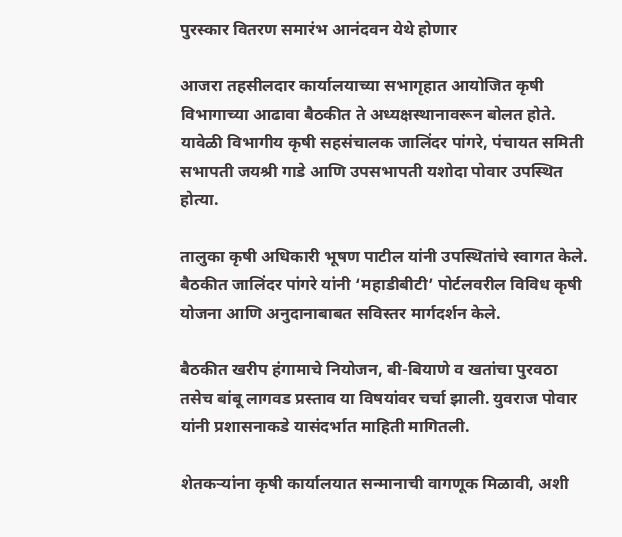पुरस्कार वितरण समारंभ आनंदवन येथे होणार

आजरा तहसीलदार कार्यालयाच्या सभागृहात आयोजित कृषी विभागाच्या आढावा बैठकीत ते अध्यक्षस्थानावरून बोलत होते. यावेळी विभागीय कृषी सहसंचालक जालिंदर पांगरे, पंचायत समिती सभापती जयश्री गाडे आणि उपसभापती यशोदा पोवार उपस्थित होत्या.

तालुका कृषी अधिकारी भूषण पाटील यांनी उपस्थितांचे स्वागत केले. बैठकीत जालिंदर पांगरे यांनी ‘महाडीबीटी’ पोर्टलवरील विविध कृषी योजना आणि अनुदानाबाबत सविस्तर मार्गदर्शन केले.

बैठकीत खरीप हंगामाचे नियोजन, बी-बियाणे व खतांचा पुरवठा तसेच बांबू लागवड प्रस्ताव या विषयांवर चर्चा झाली. युवराज पोवार यांनी प्रशासनाकडे यासंदर्भात माहिती मागितली.

शेतकऱ्यांना कृषी कार्यालयात सन्मानाची वागणूक मिळावी, अशी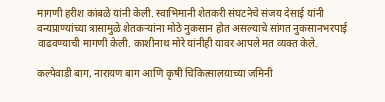मागणी हरीश कांबळे यांनी केली. स्वाभिमानी शेतकरी संघटनेचे संजय देसाई यांनी वन्यप्राण्यांच्या त्रासामुळे शेतकऱ्यांना मोठे नुकसान होत असल्याचे सांगत नुकसानभरपाई वाढवण्याची मागणी केली. काशीनाथ मोरे यांनीही यावर आपले मत व्यक्त केले.

कल्पेवाडी बाग, नारायण बाग आणि कृषी चिकित्सालयाच्या जमिनी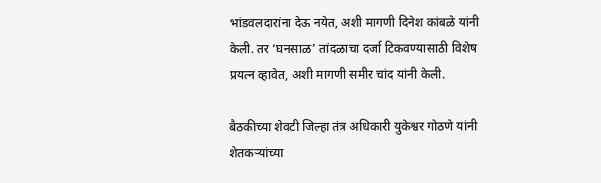भांडवलदारांना देऊ नयेत, अशी मागणी दिनेश कांबळे यांनी केली. तर ‘घनसाळ’ तांदळाचा दर्जा टिकवण्यासाठी विशेष प्रयत्न व्हावेत, अशी मागणी समीर चांद यांनी केली.

बैठकीच्या शेवटी जिल्हा तंत्र अधिकारी युकेश्वर गोठणे यांनी शेतकऱ्यांच्या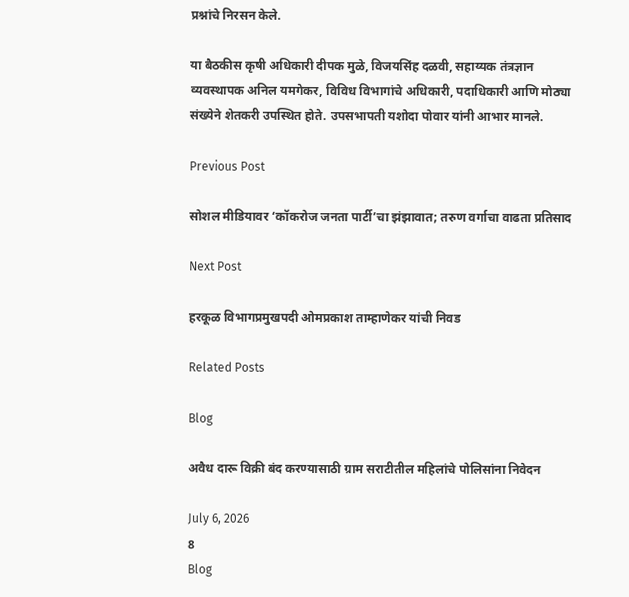प्रश्नांचे निरसन केले.

या बैठकीस कृषी अधिकारी दीपक मुळे, विजयसिंह दळवी, सहाय्यक तंत्रज्ञान व्यवस्थापक अनिल यमगेकर, विविध विभागांचे अधिकारी, पदाधिकारी आणि मोठ्या संख्येने शेतकरी उपस्थित होते. उपसभापती यशोदा पोवार यांनी आभार मानले.

Previous Post

सोशल मीडियावर ‘कॉकरोज जनता पार्टी’चा झंझावात; तरुण वर्गाचा वाढता प्रतिसाद

Next Post

हरकूळ विभागप्रमुखपदी ओमप्रकाश ताम्हाणेकर यांची निवड

Related Posts

Blog

अवैध दारू विक्री बंद करण्यासाठी ग्राम सराटीतील महिलांचे पोलिसांना निवेदन

July 6, 2026
8
Blog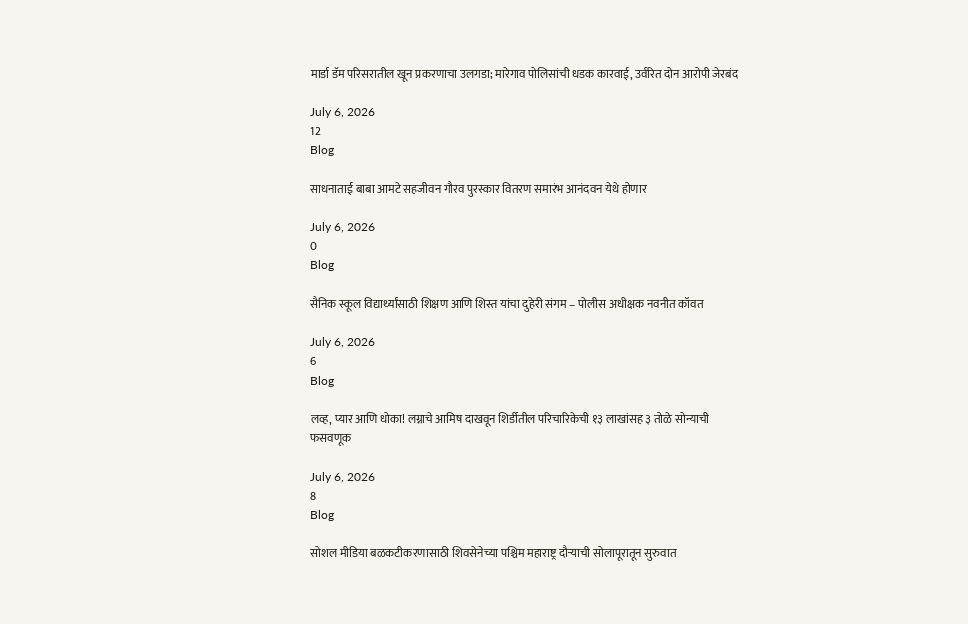मार्डा डॅम परिसरातील खून प्रकरणाचा उलगडा; मारेगाव पोलिसांची धडक कारवाई, उर्वरित दोन आरोपी जेरबंद

July 6, 2026
12
Blog

साधनाताई बाबा आमटे सहजीवन गौरव पुरस्कार वितरण समारंभ आनंदवन येथे होणार

July 6, 2026
0
Blog

सैनिक स्कूल विद्यार्थ्यांसाठी शिक्षण आणि शिस्त यांचा दुहेरी संगम – पोलीस अधीक्षक नवनीत कॉवत

July 6, 2026
6
Blog

लव्ह, प्यार आणि धोका! लग्नाचे आमिष दाखवून शिर्डीतील परिचारिकेची १३ लाखांसह ३ तोळे सोन्याची फसवणूक

July 6, 2026
8
Blog

सोशल मीडिया बळकटीकरणासाठी शिवसेनेच्या पश्चिम महाराष्ट्र दौऱ्याची सोलापूरातून सुरुवात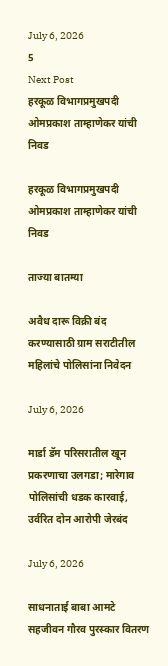July 6, 2026
5
Next Post
हरकूळ विभागप्रमुखपदी ओमप्रकाश ताम्हाणेकर यांची निवड

हरकूळ विभागप्रमुखपदी ओमप्रकाश ताम्हाणेकर यांची निवड

ताज्या बातम्या

अवैध दारू विक्री बंद करण्यासाठी ग्राम सराटीतील महिलांचे पोलिसांना निवेदन

July 6, 2026

मार्डा डॅम परिसरातील खून प्रकरणाचा उलगडा; मारेगाव पोलिसांची धडक कारवाई, उर्वरित दोन आरोपी जेरबंद

July 6, 2026

साधनाताई बाबा आमटे सहजीवन गौरव पुरस्कार वितरण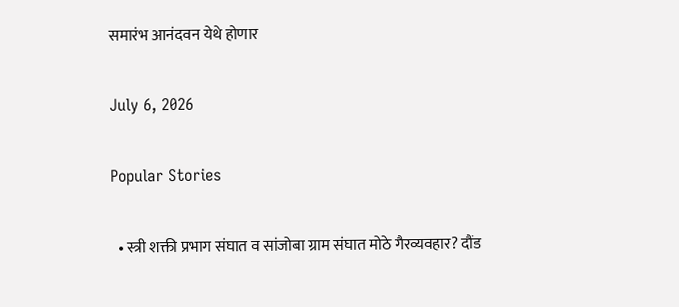समारंभ आनंदवन येथे होणार

July 6, 2026

Popular Stories

  • स्त्री शक्ती प्रभाग संघात व सांजोबा ग्राम संघात मोठे गैरव्यवहार? दौंड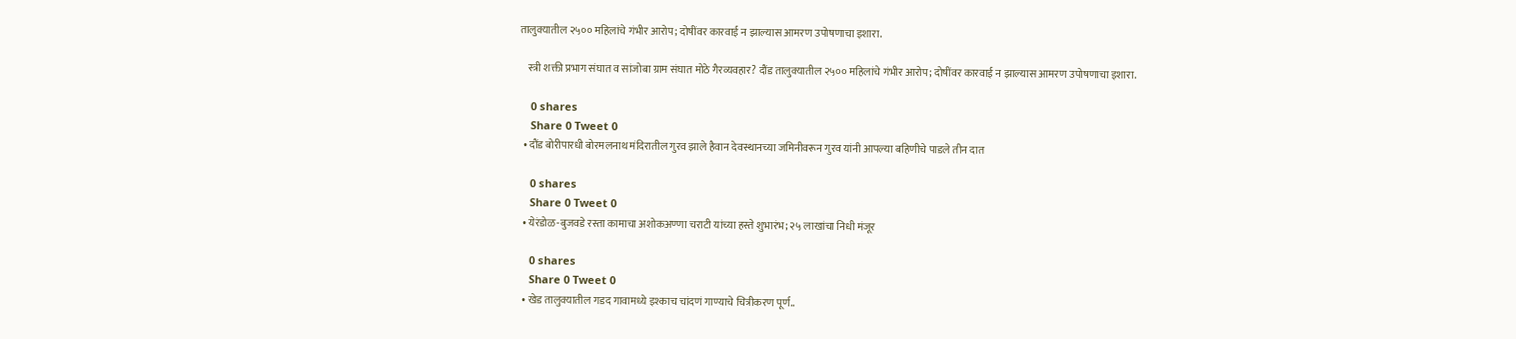तालुक्यातील २५०० महिलांचे गंभीर आरोप; दोषींवर कारवाई न झाल्यास आमरण उपोषणाचा इशारा.

    स्त्री शक्ती प्रभाग संघात व सांजोबा ग्राम संघात मोठे गैरव्यवहार? दौंड तालुक्यातील २५०० महिलांचे गंभीर आरोप; दोषींवर कारवाई न झाल्यास आमरण उपोषणाचा इशारा.

    0 shares
    Share 0 Tweet 0
  • दौंड बोरीपारधी बोरमलनाथ मंदिरातील गुरव झाले हैवान देवस्थानच्या जमिनीवरून गुरव यांनी आपल्या बहिणीचे पाडले तीन दात

    0 shares
    Share 0 Tweet 0
  • येरंडोळ-बुजवडे रस्ता कामाचा अशोकअण्णा चराटी यांच्या हस्ते शुभारंभ; २५ लाखांचा निधी मंजूर

    0 shares
    Share 0 Tweet 0
  • खेड तालुक्यातील गडद गावामध्ये इश्काच चांदणं गाण्याचे चित्रीकरण पूर्ण..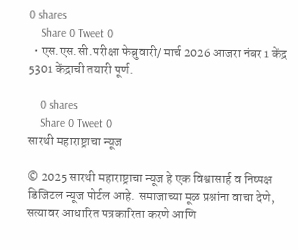0 shares
    Share 0 Tweet 0
  • एस.एस.सी.परीक्षा फेब्रुवारी/ मार्च 2026 आजरा नंबर 1 केंद्र 5301 केंद्राची तयारी पूर्ण.

    0 shares
    Share 0 Tweet 0
सारथी महाराष्ट्राचा न्यूज

© 2025 सारथी महाराष्ट्राचा न्यूज हे एक विश्वासार्ह व निष्पक्ष डिजिटल न्यूज पोर्टल आहे. समाजाच्या मूळ प्रश्नांना वाचा देणे, सत्यावर आधारित पत्रकारिता करणे आणि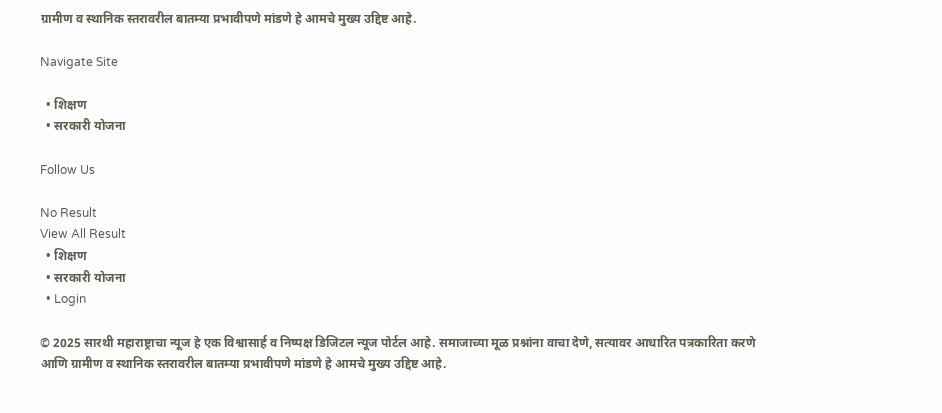ग्रामीण व स्थानिक स्तरावरील बातम्या प्रभावीपणे मांडणे हे आमचे मुख्य उद्दिष्ट आहे.

Navigate Site

  • शिक्षण
  • सरकारी योजना

Follow Us

No Result
View All Result
  • शिक्षण
  • सरकारी योजना
  • Login

© 2025 सारथी महाराष्ट्राचा न्यूज हे एक विश्वासार्ह व निष्पक्ष डिजिटल न्यूज पोर्टल आहे. समाजाच्या मूळ प्रश्नांना वाचा देणे, सत्यावर आधारित पत्रकारिता करणे आणि ग्रामीण व स्थानिक स्तरावरील बातम्या प्रभावीपणे मांडणे हे आमचे मुख्य उद्दिष्ट आहे.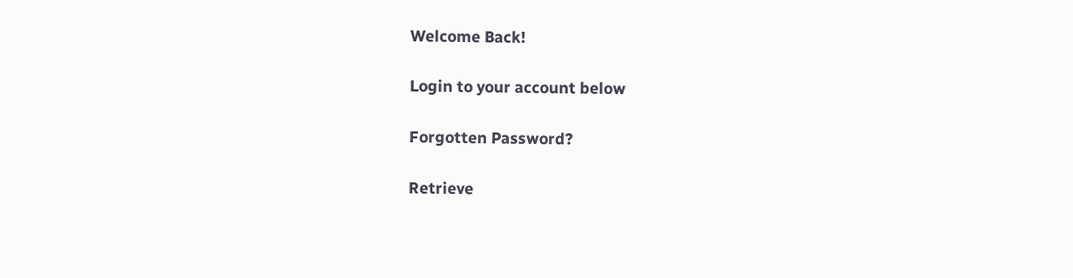Welcome Back!

Login to your account below

Forgotten Password?

Retrieve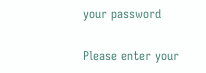your password

Please enter your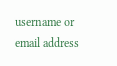username or email address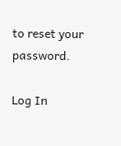to reset your password.

Log In